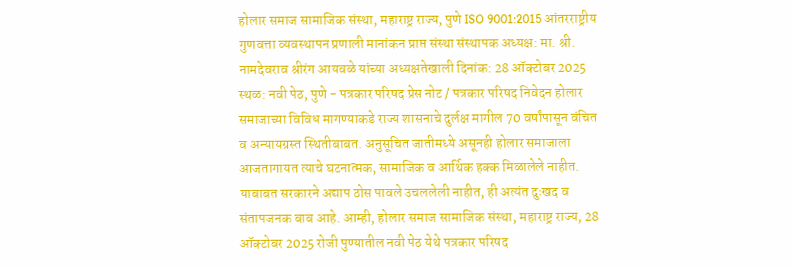होलार समाज सामाजिक संस्था, महाराष्ट्र राज्य, पुणे ISO 9001:2015 आंतरराष्ट्रीय गुणवत्ता व्यवस्थापन प्रणाली मानांकन प्राप्त संस्था संस्थापक अध्यक्ष: मा. श्री. नामदेवराव श्रीरंग आयवळे यांच्या अध्यक्षतेखाली दिनांक: 28 ऑक्टोबर 2025 स्थळ: नवी पेठ, पुणे - पत्रकार परिषद प्रेस नोट / पत्रकार परिषद निवेदन होलार समाजाच्या विविध मागण्याकडे राज्य शासनाचे दुर्लक्ष मागील 70 वर्षांपासून वंचित व अन्यायग्रस्त स्थितीबाबत. अनुसूचित जातीमध्ये असूनही होलार समाजाला आजतागायत त्याचे घटनात्मक, सामाजिक व आर्थिक हक्क मिळालेले नाहीत. याबाबत सरकारने अद्याप ठोस पावले उचललेली नाहीत, ही अत्यंत दुःखद व संतापजनक बाब आहे. आम्ही, होलार समाज सामाजिक संस्था, महाराष्ट्र राज्य, 28 ऑक्टोबर 2025 रोजी पुण्यातील नवी पेठ येथे पत्रकार परिषद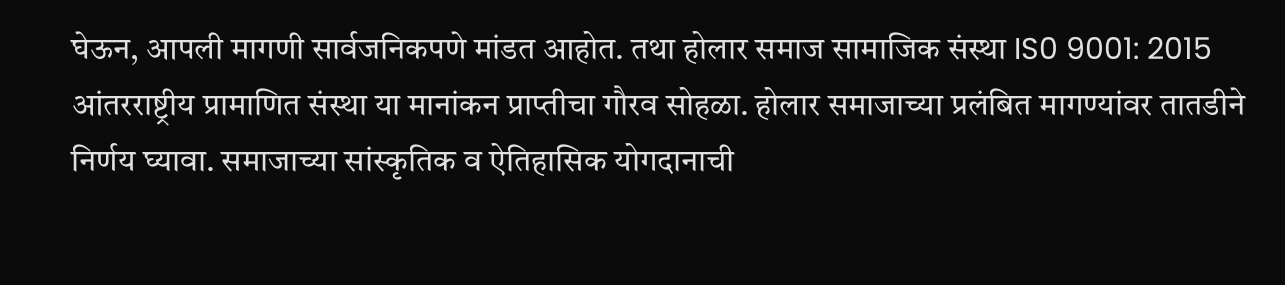घेऊन, आपली मागणी सार्वजनिकपणे मांडत आहोत. तथा होलार समाज सामाजिक संस्था IS0 9001: 2015 आंतरराष्ट्रीय प्रामाणित संस्था या मानांकन प्राप्तीचा गौरव सोहळा. होलार समाजाच्या प्रलंबित मागण्यांवर तातडीने निर्णय घ्यावा. समाजाच्या सांस्कृतिक व ऐतिहासिक योगदानाची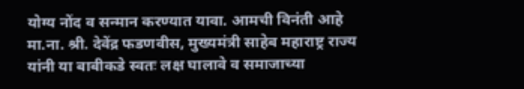योग्य नोंद व सन्मान करण्यात यावा. आमची विनंती आहे मा.ना. श्री. देवेंद्र फडणवीस, मुख्यमंत्री साहेब महाराष्ट्र राज्य यांनी या बाबीकडे स्वतः लक्ष घालावे व समाजाच्या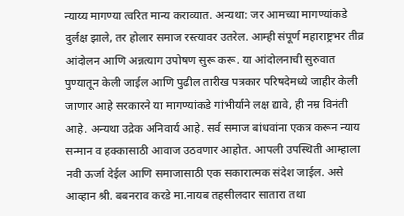न्याय्य मागण्या त्वरित मान्य कराव्यात. अन्यथा: जर आमच्या मागण्यांकडे दुर्लक्ष झाले, तर होलार समाज रस्त्यावर उतरेल. आम्ही संपूर्ण महाराष्ट्रभर तीव्र आंदोलन आणि अन्नत्याग उपोषण सुरू करू. या आंदोलनाची सुरुवात पुण्यातून केली जाईल आणि पुढील तारीख पत्रकार परिषदेमध्ये जाहीर केली जाणार आहे सरकारने या मागण्यांकडे गांभीर्याने लक्ष द्यावे, ही नम्र विनंती आहे. अन्यथा उद्रेक अनिवार्य आहे. सर्व समाज बांधवांना एकत्र करून न्याय सन्मान व हक्कासाठी आवाज उठवणार आहोत. आपली उपस्थिती आम्हाला नवी ऊर्जा देईल आणि समाजासाठी एक सकारात्मक संदेश जाईल. असे आव्हान श्री. बबनराव करडे मा.नायब तहसीलदार सातारा तथा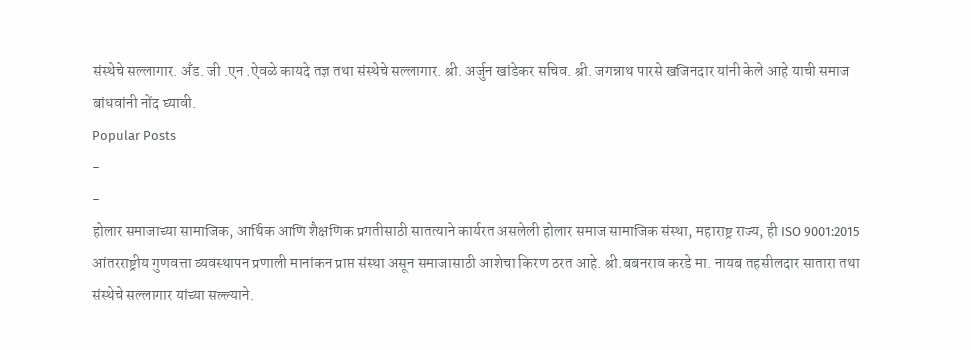संस्थेचे सल्लागार. अँड. जी .एन .ऐवळे कायदे तज्ञ तथा संस्थेचे सल्लागार. श्री. अर्जुन खांडेकर सचिव. श्री. जगन्नाथ पारसे खजिनदार यांनी केले आहे याची समाज बांधवांनी नोंद घ्यावी.
Popular Posts
-
-
होलार समाजाच्या सामाजिक, आर्थिक आणि शैक्षणिक प्रगतीसाठी सातत्याने कार्यरत असलेली होलार समाज सामाजिक संस्था, महाराष्ट्र राज्य, ही ISO 9001:2015 आंतरराष्ट्रीय गुणवत्ता व्यवस्थापन प्रणाली मानांकन प्राप्त संस्था असून समाजासाठी आशेचा किरण ठरत आहे. श्री.बबनराव करडे मा. नायब तहसीलदार सातारा तथा संस्थेचे सल्लागार यांच्या सल्ल्याने.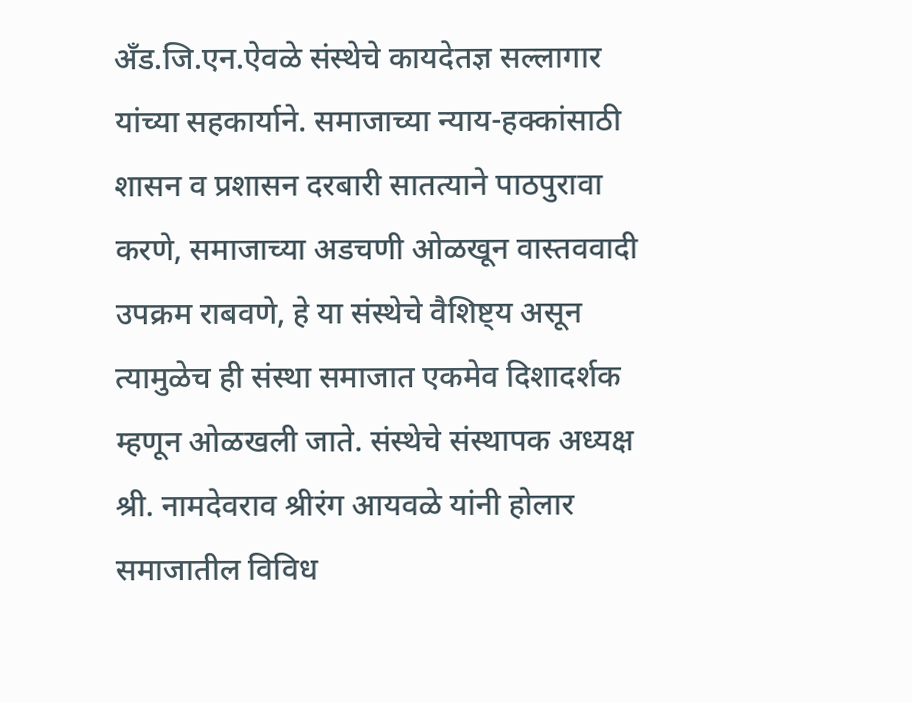अँड.जि.एन.ऐवळे संस्थेचे कायदेतज्ञ सल्लागार यांच्या सहकार्याने. समाजाच्या न्याय-हक्कांसाठी शासन व प्रशासन दरबारी सातत्याने पाठपुरावा करणे, समाजाच्या अडचणी ओळखून वास्तववादी उपक्रम राबवणे, हे या संस्थेचे वैशिष्ट्य असून त्यामुळेच ही संस्था समाजात एकमेव दिशादर्शक म्हणून ओळखली जाते. संस्थेचे संस्थापक अध्यक्ष श्री. नामदेवराव श्रीरंग आयवळे यांनी होलार समाजातील विविध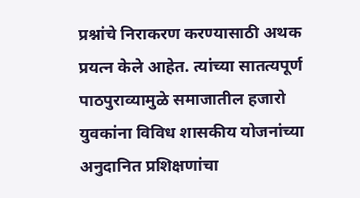प्रश्नांचे निराकरण करण्यासाठी अथक प्रयत्न केले आहेत. त्यांच्या सातत्यपूर्ण पाठपुराव्यामुळे समाजातील हजारो युवकांना विविध शासकीय योजनांच्या अनुदानित प्रशिक्षणांचा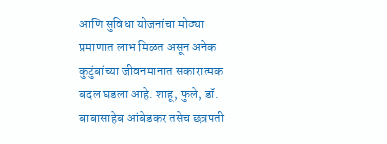आणि सुविधा योजनांचा मोठ्या प्रमाणात लाभ मिळत असून अनेक कुटुंबांच्या जीवनमानात सकारात्मक बदल घडला आहे. शाहू, फुले, डॉ. बाबासाहेब आंबेडकर तसेच छत्रपती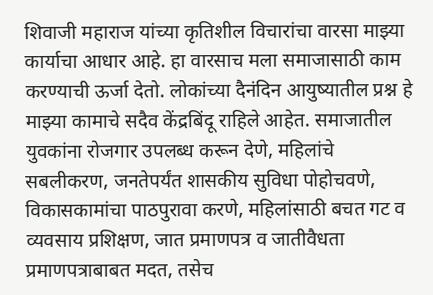शिवाजी महाराज यांच्या कृतिशील विचारांचा वारसा माझ्या कार्याचा आधार आहे. हा वारसाच मला समाजासाठी काम करण्याची ऊर्जा देतो. लोकांच्या दैनंदिन आयुष्यातील प्रश्न हे माझ्या कामाचे सदैव केंद्रबिंदू राहिले आहेत. समाजातील युवकांना रोजगार उपलब्ध करून देणे, महिलांचे सबलीकरण, जनतेपर्यंत शासकीय सुविधा पोहोचवणे, विकासकामांचा पाठपुरावा करणे, महिलांसाठी बचत गट व व्यवसाय प्रशिक्षण, जात प्रमाणपत्र व जातीवैधता प्रमाणपत्राबाबत मदत, तसेच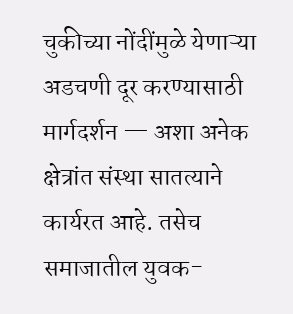चुकीच्या नोंदींमुळे येणाऱ्या अडचणी दूर करण्यासाठी मार्गदर्शन — अशा अनेक क्षेत्रांत संस्था सातत्याने कार्यरत आहे. तसेच समाजातील युवक-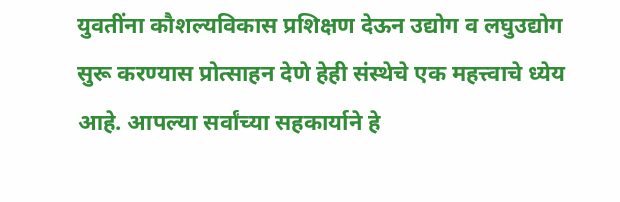युवतींना कौशल्यविकास प्रशिक्षण देऊन उद्योग व लघुउद्योग सुरू करण्यास प्रोत्साहन देणे हेही संस्थेचे एक महत्त्वाचे ध्येय आहे. आपल्या सर्वांच्या सहकार्याने हे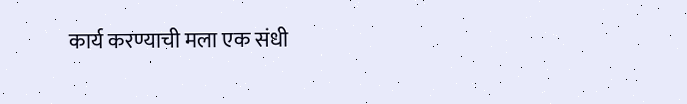कार्य करण्याची मला एक संधी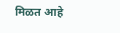मिळत आहे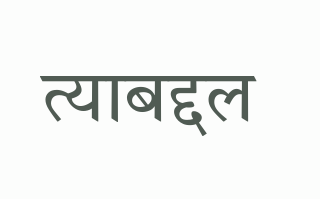त्याबद्दल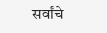सर्वांचे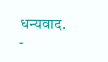धन्यवाद.
-